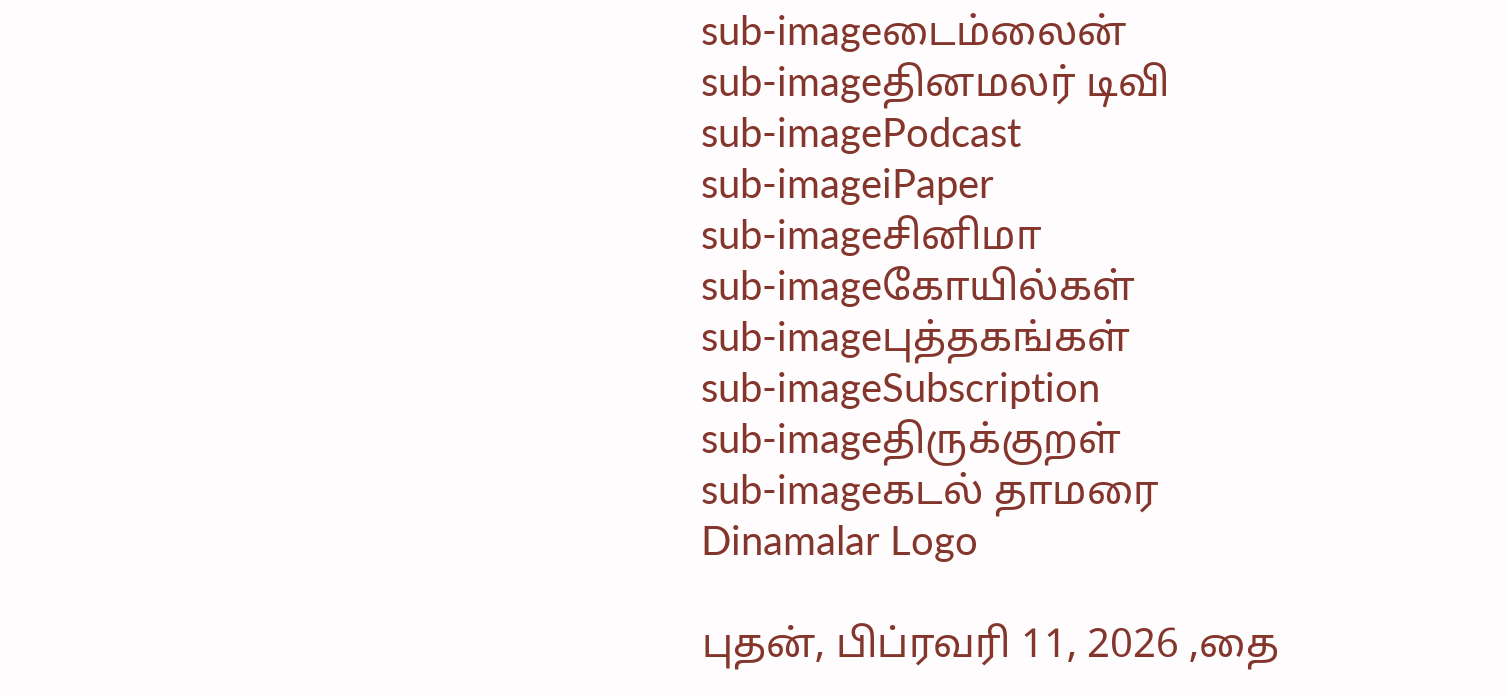sub-imageடைம்லைன்
sub-imageதினமலர் டிவி
sub-imagePodcast
sub-imageiPaper
sub-imageசினிமா
sub-imageகோயில்கள்
sub-imageபுத்தகங்கள்
sub-imageSubscription
sub-imageதிருக்குறள்
sub-imageகடல் தாமரை
Dinamalar Logo

புதன், பிப்ரவரி 11, 2026 ,தை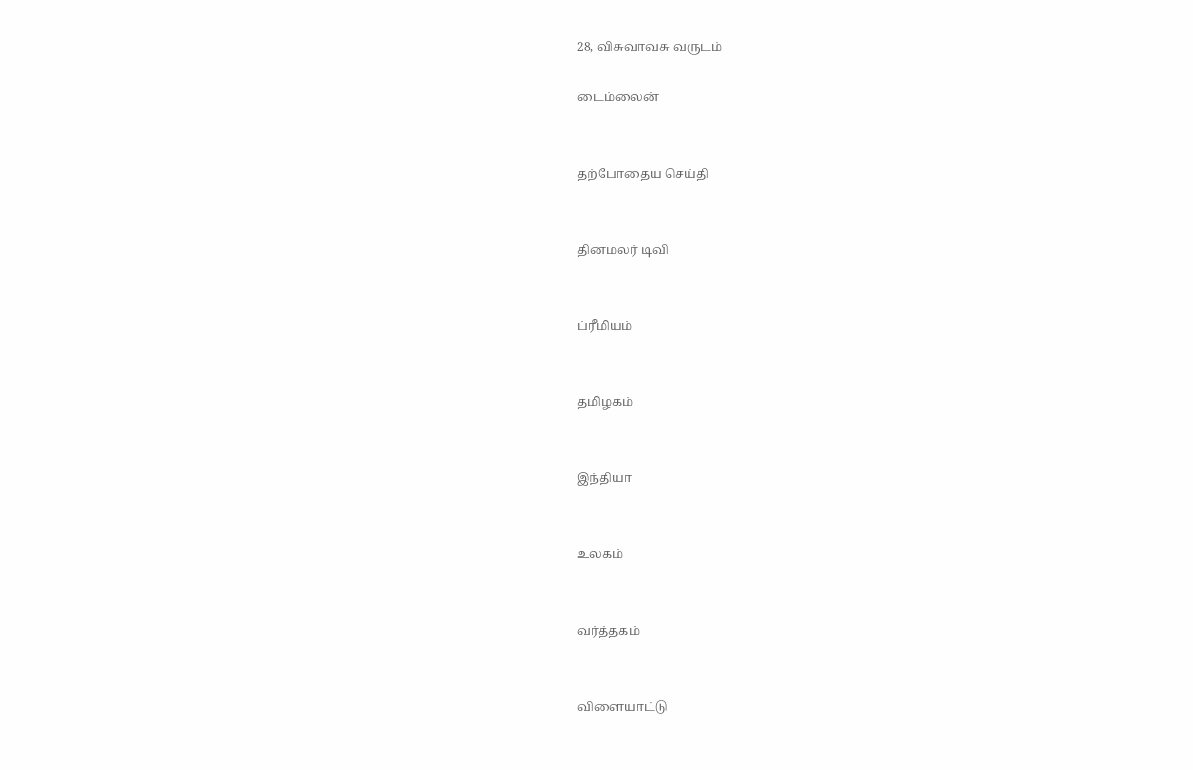28, விசுவாவசு வருடம்

டைம்லைன்


தற்போதைய செய்தி


தினமலர் டிவி


ப்ரீமியம்


தமிழகம்


இந்தியா


உலகம்


வர்த்தகம்


விளையாட்டு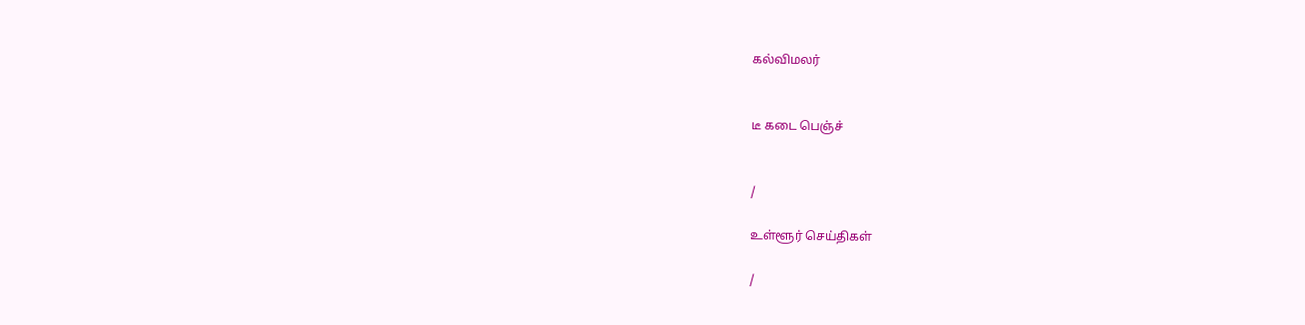கல்விமலர்


டீ கடை பெஞ்ச்


/

உள்ளூர் செய்திகள்

/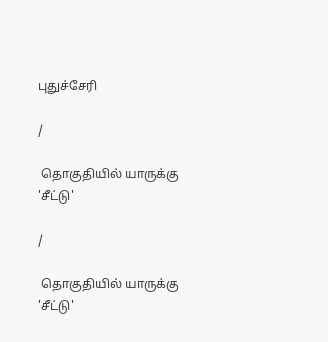புதுச்சேரி

/

 தொகுதியில் யாருக்கு 'சீட்டு'

/

 தொகுதியில் யாருக்கு 'சீட்டு'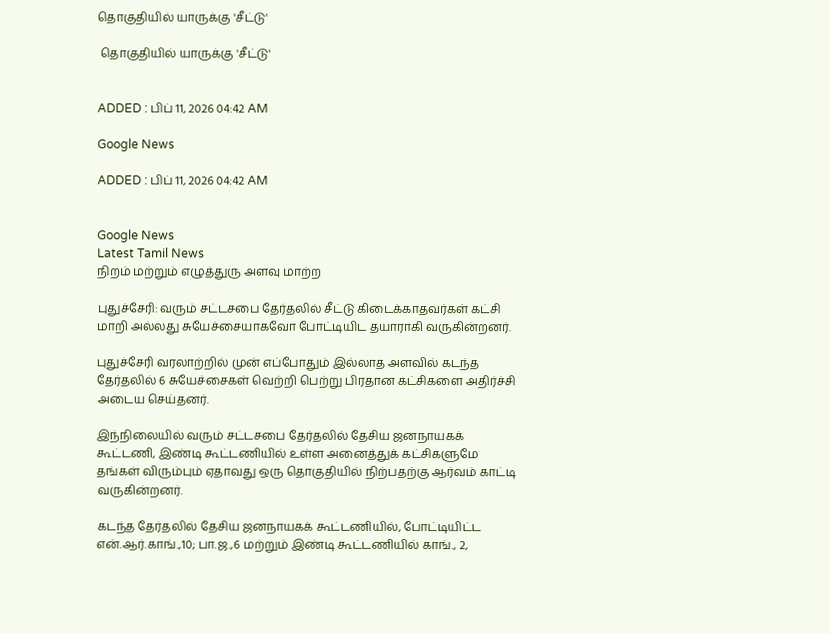தொகுதியில் யாருக்கு 'சீட்டு'

 தொகுதியில் யாருக்கு 'சீட்டு'


ADDED : பிப் 11, 2026 04:42 AM

Google News

ADDED : பிப் 11, 2026 04:42 AM


Google News
Latest Tamil News
நிறம் மற்றும் எழுத்துரு அளவு மாற்ற

புதுச்சேரி: வரும் சட்டசபை தேர்தலில் சீட்டு கிடைக்காதவர்கள் கட்சி மாறி அல்லது சுயேச்சையாகவோ போட்டியிட தயாராகி வருகின்றனர்.

புதுச்சேரி வரலாற்றில் முன் எப்போதும் இல்லாத அளவில் கடந்த தேர்தலில் 6 சுயேச்சைகள் வெற்றி பெற்று பிரதான கட்சிகளை அதிர்ச்சி அடைய செய்தனர்.

இந்நிலையில் வரும் சட்டசபை தேர்தலில் தேசிய ஜனநாயகக் கூட்டணி, இண்டி கூட்டணியில் உள்ள அனைத்துக் கட்சிகளுமே தங்கள் விரும்பும் ஏதாவது ஒரு தொகுதியில் நிற்பதற்கு ஆர்வம் காட்டி வருகின்றனர்.

கடந்த தேர்தலில் தேசிய ஜனநாயகக் கூட்டணியில், போட்டியிட்ட என்.ஆர்.காங்.,10; பா.ஜ.,6 மற்றும் இண்டி கூட்டணியில் காங்., 2,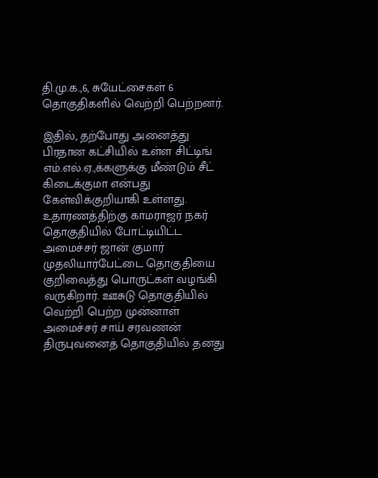தி.மு.க.,6, சுயேட்சைகள் 6 தொகுதிகளில் வெற்றி பெற்றனர்.

இதில், தற்போது அனைத்து பிரதான கட்சியில் உள்ள சிட்டிங் எம்.எல்.ஏ.,க்களுக்கு மீண்டும் சீட் கிடைக்குமா என்பது கேள்விக்குறியாகி உள்ளது. உதாரணத்திற்கு காமராஜர் நகர் தொகுதியில் போட்டியிட்ட அமைச்சர் ஜான் குமார் முதலியார்பேட்டை தொகுதியை குறிவைத்து பொருட்கள் வழங்கி வருகிறார். ஊசுடு தொகுதியில் வெற்றி பெற்ற முன்னாள் அமைச்சர் சாய் சரவணன் திருபுவனைத் தொகுதியில் தனது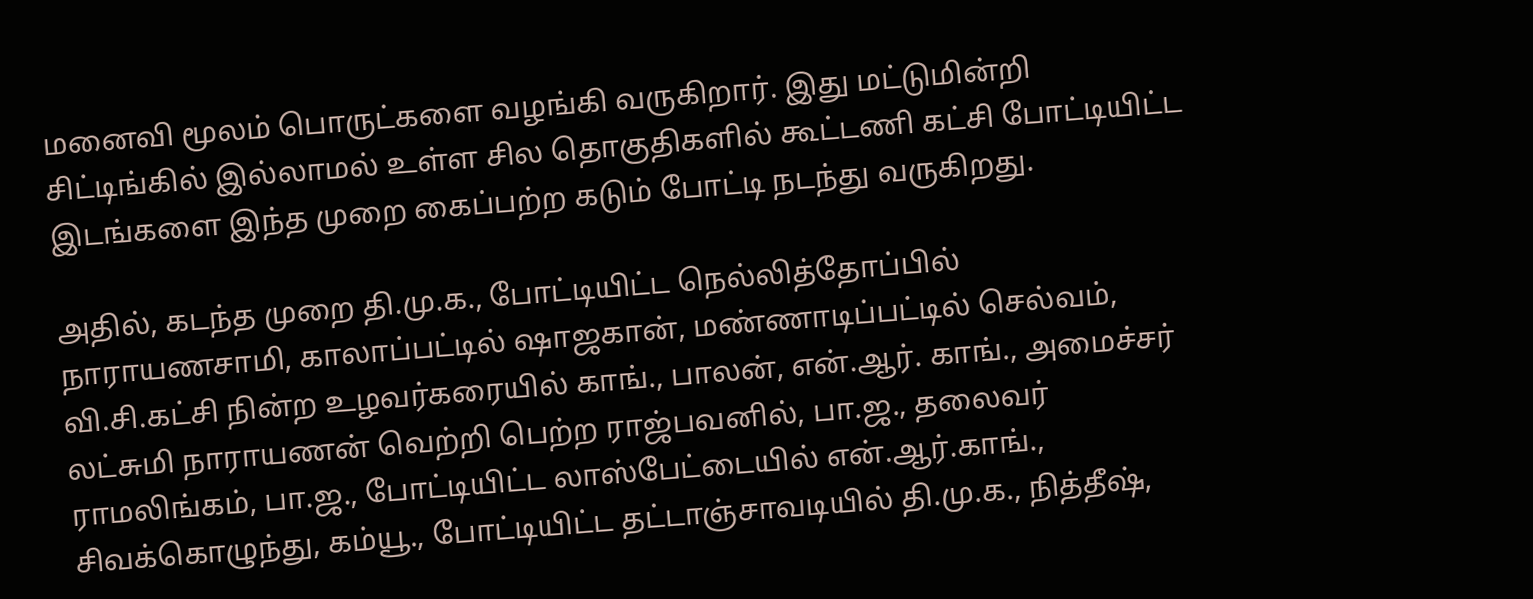மனைவி மூலம் பொருட்களை வழங்கி வருகிறார். இது மட்டுமின்றி சிட்டிங்கில் இல்லாமல் உள்ள சில தொகுதிகளில் கூட்டணி கட்சி போட்டியிட்ட இடங்களை இந்த முறை கைப்பற்ற கடும் போட்டி நடந்து வருகிறது.

அதில், கடந்த முறை தி.மு.க., போட்டியிட்ட நெல்லித்தோப்பில் நாராயணசாமி, காலாப்பட்டில் ஷாஜகான், மண்ணாடிப்பட்டில் செல்வம், வி.சி.கட்சி நின்ற உழவர்கரையில் காங்., பாலன், என்.ஆர். காங்., அமைச்சர் லட்சுமி நாராயணன் வெற்றி பெற்ற ராஜ்பவனில், பா.ஜ., தலைவர் ராமலிங்கம், பா.ஜ., போட்டியிட்ட லாஸ்பேட்டையில் என்.ஆர்.காங்., சிவக்கொழுந்து, கம்யூ., போட்டியிட்ட தட்டாஞ்சாவடியில் தி.மு.க., நித்தீஷ்,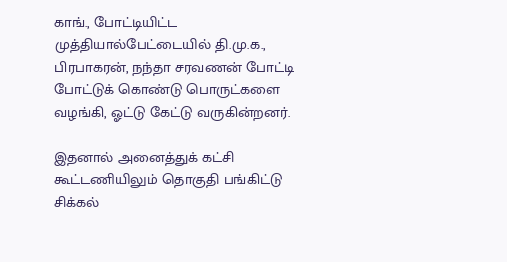காங்., போட்டியிட்ட முத்தியால்பேட்டையில் தி.மு.க., பிரபாகரன், நந்தா சரவணன் போட்டி போட்டுக் கொண்டு பொருட்களை வழங்கி, ஓட்டு கேட்டு வருகின்றனர்.

இதனால் அனைத்துக் கட்சி கூட்டணியிலும் தொகுதி பங்கிட்டு சிக்கல்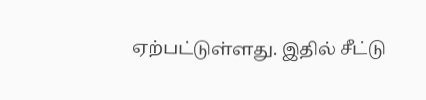ஏற்பட்டுள்ளது. இதில் சீட்டு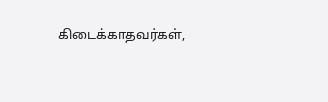கிடைக்காதவர்கள்,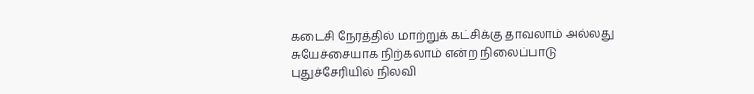கடைசி நேரத்தில் மாற்றுக் கட்சிக்கு தாவலாம் அல்லது சுயேச்சையாக நிற்கலாம் என்ற நிலைப்பாடு புதுச்சேரியில் நிலவி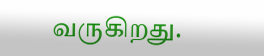வருகிறது.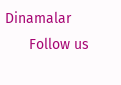Dinamalar
      Follow us